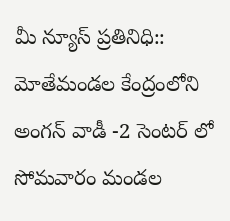మీ న్యూస్ ప్రతినిధి:: మోతేమండల కేంద్రంలోని అంగన్ వాడీ -2 సెంటర్ లో సోమవారం మండల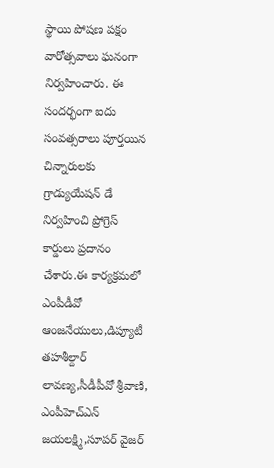స్థాయి పోషణ పక్షం వారోత్సవాలు ఘనంగా నిర్వహించారు. ఈ సందర్భంగా ఐదు సంవత్సరాలు పూర్తయిన చిన్నారులకు గ్రాడ్యుయేషన్ డే నిర్వహించి ప్రోగ్రెస్ కార్డులు ప్రదానం చేశారు.ఈ కార్యక్రమలో ఎంపీడీవో ఆంజనేయులు,డిప్యూటీ తహశీల్దార్ లావణ్య,సీడీపీవో శ్రీవాణి, ఎంపీహెచ్ఎన్ జయలక్ష్మి,సూపర్ వైజర్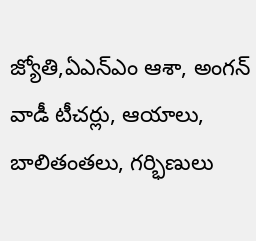జ్యోతి,ఏఎన్ఎం ఆశా, అంగన్ వాడీ టీచర్లు, ఆయాలు, బాలితంతలు, గర్భిణులు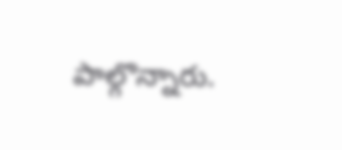పాల్గొన్నారు.